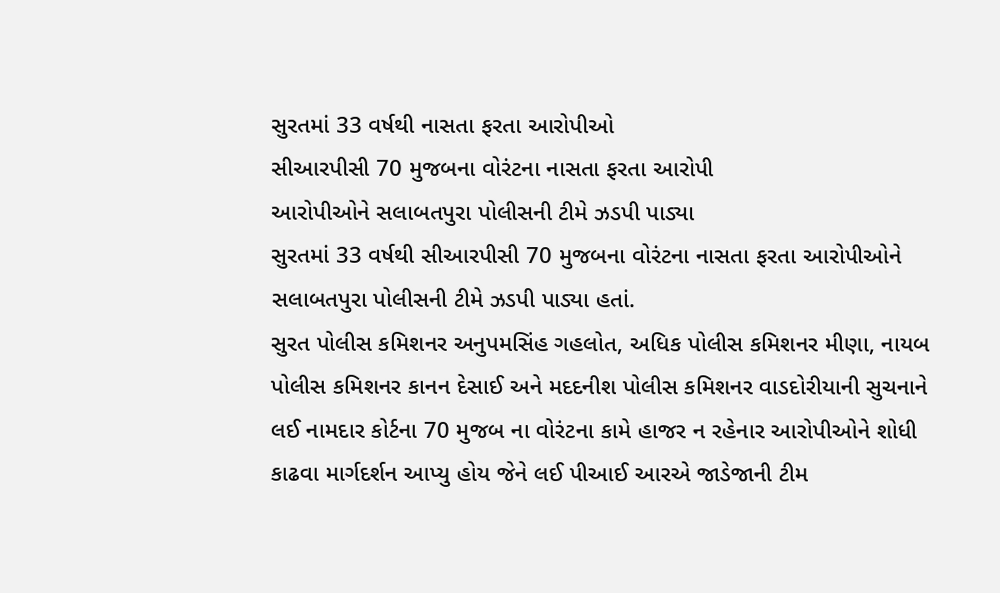સુરતમાં 33 વર્ષથી નાસતા ફરતા આરોપીઓ
સીઆરપીસી 70 મુજબના વોરંટના નાસતા ફરતા આરોપી
આરોપીઓને સલાબતપુરા પોલીસની ટીમે ઝડપી પાડ્યા
સુરતમાં 33 વર્ષથી સીઆરપીસી 70 મુજબના વોરંટના નાસતા ફરતા આરોપીઓને સલાબતપુરા પોલીસની ટીમે ઝડપી પાડ્યા હતાં.
સુરત પોલીસ કમિશનર અનુપમસિંહ ગહલોત, અધિક પોલીસ કમિશનર મીણા, નાયબ પોલીસ કમિશનર કાનન દેસાઈ અને મદદનીશ પોલીસ કમિશનર વાડદોરીયાની સુચનાને લઈ નામદાર કોર્ટના 70 મુજબ ના વોરંટના કામે હાજર ન રહેનાર આરોપીઓને શોધી કાઢવા માર્ગદર્શન આપ્યુ હોય જેને લઈ પીઆઈ આરએ જાડેજાની ટીમ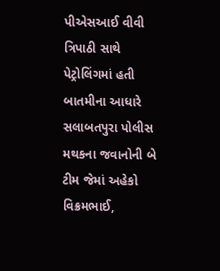પીએસઆઈ વીવી ત્રિપાઠી સાથે પેટ્રોલિંગમાં હતી બાતમીના આધારે સલાબતપુરા પોલીસ મથકના જવાનોની બે ટીમ જેમાં અહેકો વિક્રમભાઈ,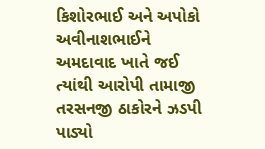કિશોરભાઈ અને અપોકો અવીનાશભાઈને અમદાવાદ ખાતે જઈ ત્યાંથી આરોપી તામાજી તરસનજી ઠાકોરને ઝડપી પાડ્યો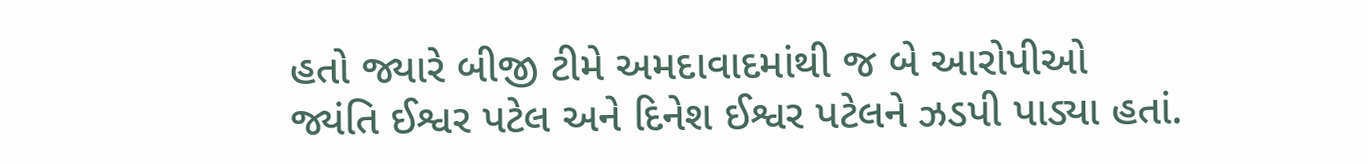હતો જ્યારે બીજી ટીમે અમદાવાદમાંથી જ બે આરોપીઓ જ્યંતિ ઈશ્વર પટેલ અને દિનેશ ઈશ્વર પટેલને ઝડપી પાડ્યા હતાં.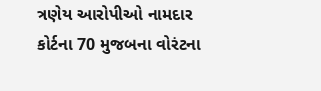ત્રણેય આરોપીઓ નામદાર કોર્ટના 70 મુજબના વોરંટના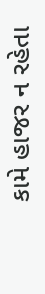કામે હાજર ન રહેતા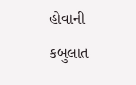હોવાની કબુલાત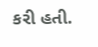કરી હતી.